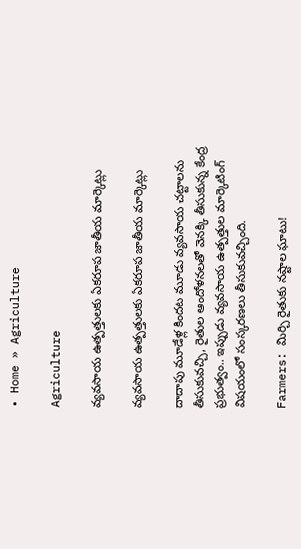• Home » Agriculture

Agriculture

వ్యవసాయ ఉత్పత్తులకు ఏకరూప జాతీయ మార్కెట్లు

వ్యవసాయ ఉత్పత్తులకు ఏకరూప జాతీయ మార్కెట్లు

దాదాపు మూడేళ్ల కిందట మూడు వ్యవసాయ చట్టాలను తీసుకువచ్చి, రైతుల ఆందోళనలతో వెనక్కి తీసుకున్న కేంద్ర ప్రభుత్వం.. ఇప్పుడు వ్యవసాయ ఉత్పత్తుల మార్కెటింగ్‌ విషయంలో సంస్కరణలు తీసుకువచ్చింది.

Farmers: మిర్చి రైతుకు నష్టాల ఘాటు!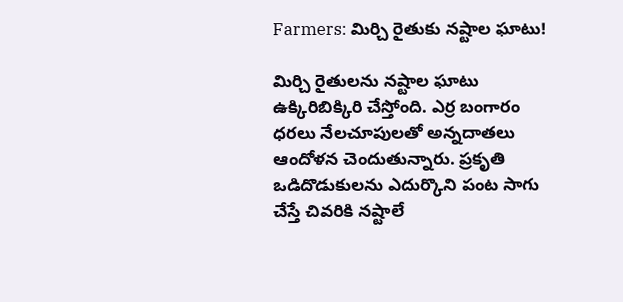Farmers: మిర్చి రైతుకు నష్టాల ఘాటు!

మిర్చి రైతులను నష్టాల ఘాటు ఉక్కిరిబిక్కిరి చేస్తోంది. ఎర్ర బంగారం ధరలు నేలచూపులతో అన్నదాతలు ఆందోళన చెందుతున్నారు. ప్రకృతి ఒడిదొడుకులను ఎదుర్కొని పంట సాగు చేస్తే చివరికి నష్టాలే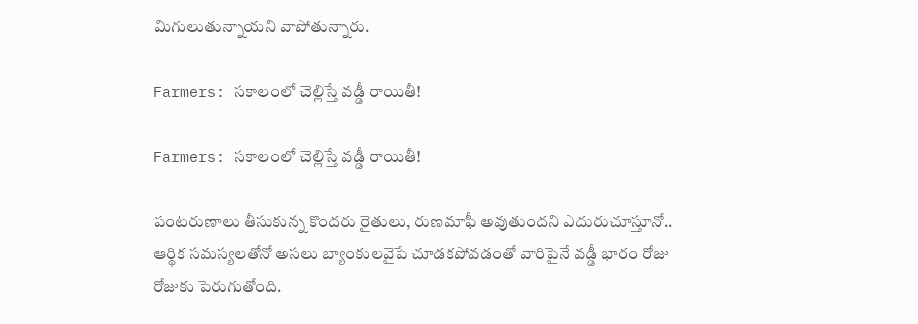మిగులుతున్నాయని వాపోతున్నారు.

Farmers: సకాలంలో చెల్లిస్తే వడ్డీ రాయితీ!

Farmers: సకాలంలో చెల్లిస్తే వడ్డీ రాయితీ!

పంటరుణాలు తీసుకున్న కొందరు రైతులు, రుణమాఫీ అవుతుందని ఎదురుచూస్తూనో.. ఆర్థిక సమస్యలతోనో అసలు బ్యాంకులవైపే చూడకపోవడంతో వారిపైనే వడ్డీ భారం రోజు రోజుకు పెరుగుతోంది.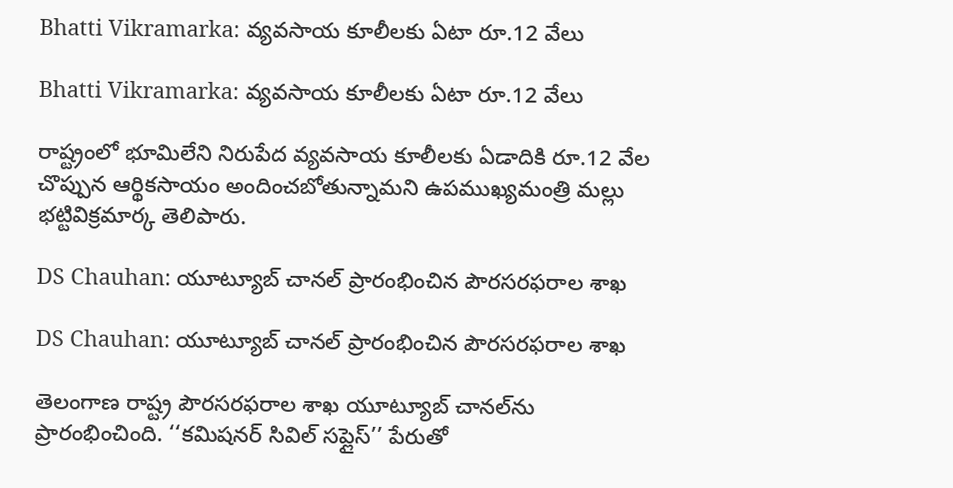Bhatti Vikramarka: వ్యవసాయ కూలీలకు ఏటా రూ.12 వేలు

Bhatti Vikramarka: వ్యవసాయ కూలీలకు ఏటా రూ.12 వేలు

రాష్ట్రంలో భూమిలేని నిరుపేద వ్యవసాయ కూలీలకు ఏడాదికి రూ.12 వేల చొప్పున ఆర్థికసాయం అందించబోతున్నామని ఉపముఖ్యమంత్రి మల్లు భట్టివిక్రమార్క తెలిపారు.

DS Chauhan: యూట్యూబ్‌ చానల్‌ ప్రారంభించిన పౌరసరఫరాల శాఖ

DS Chauhan: యూట్యూబ్‌ చానల్‌ ప్రారంభించిన పౌరసరఫరాల శాఖ

తెలంగాణ రాష్ట్ర పౌరసరఫరాల శాఖ యూట్యూబ్‌ చానల్‌ను ప్రారంభించింది. ‘‘కమిషనర్‌ సివిల్‌ సప్లైస్‌’’ పేరుతో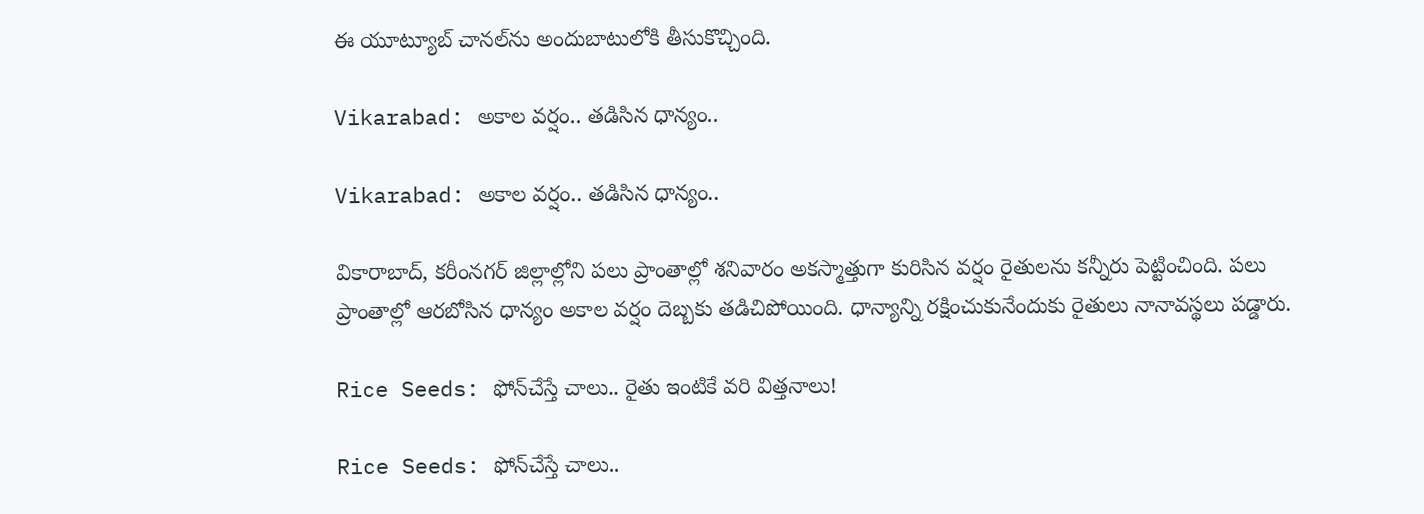ఈ యూట్యూబ్‌ చానల్‌ను అందుబాటులోకి తీసుకొచ్చింది.

Vikarabad: అకాల వర్షం.. తడిసిన ధాన్యం..

Vikarabad: అకాల వర్షం.. తడిసిన ధాన్యం..

వికారాబాద్‌, కరీంనగర్‌ జిల్లాల్లోని పలు ప్రాంతాల్లో శనివారం అకస్మాత్తుగా కురిసిన వర్షం రైతులను కన్నీరు పెట్టించింది. పలు ప్రాంతాల్లో ఆరబోసిన ధాన్యం అకాల వర్షం దెబ్బకు తడిచిపోయింది. ధాన్యాన్ని రక్షించుకునేందుకు రైతులు నానావస్థలు పడ్డారు.

Rice Seeds: ఫోన్‌చేస్తే చాలు.. రైతు ఇంటికే వరి విత్తనాలు!

Rice Seeds: ఫోన్‌చేస్తే చాలు..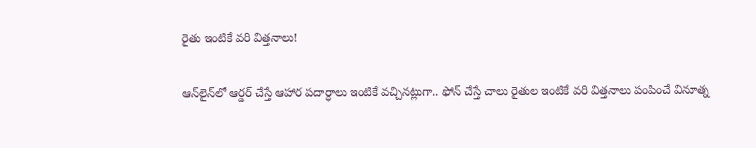రైతు ఇంటికే వరి విత్తనాలు!

ఆన్‌లైన్‌లో ఆర్డర్‌ చేస్తే ఆహార పదార్ధాలు ఇంటికే వచ్చినట్లుగా.. ఫోన్‌ చేస్తే చాలు రైతుల ఇంటికే వరి విత్తనాలు పంపించే వినూత్న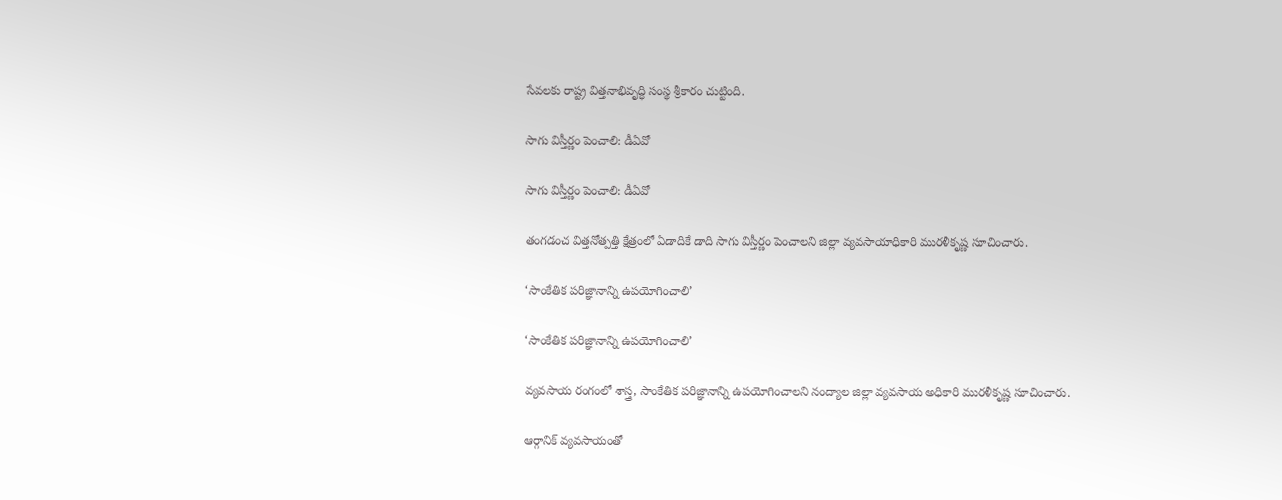సేవలకు రాష్ట్ర విత్తనాభివృద్ధి సంస్థ శ్రీకారం చుట్టింది.

సాగు విస్తీర్ణం పెంచాలి: డీఏవో

సాగు విస్తీర్ణం పెంచాలి: డీఏవో

తంగడంచ విత్తనోత్పత్తి క్షేత్రంలో ఏడాదికే డాది సాగు విస్తీర్ణం పెంచాలని జిల్లా వ్యవసాయాధికారి మురళీకృష్ణ సూచించారు.

‘సాంకేతిక పరిజ్ఞానాన్ని ఉపయోగించాలి’

‘సాంకేతిక పరిజ్ఞానాన్ని ఉపయోగించాలి’

వ్యవసాయ రంగంలో శాస్త్ర, సాంకేతిక పరిజ్ఞానాన్ని ఉపయోగించాలని నంద్యాల జిల్లా వ్యవసాయ అధికారి మురళీకృష్ణ సూచించారు.

ఆర్గానిక్‌ వ్యవసాయంతో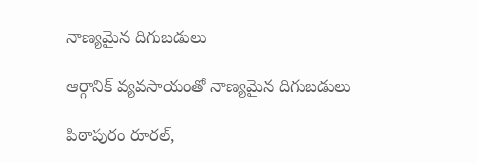నాణ్యమైన దిగుబడులు

ఆర్గానిక్‌ వ్యవసాయంతో నాణ్యమైన దిగుబడులు

పిఠాపురం రూరల్‌,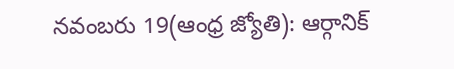నవంబరు 19(ఆంధ్ర జ్యోతి): ఆర్గానిక్‌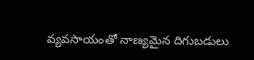వ్యవసాయంతో నాణ్యమైన దిగుబడులు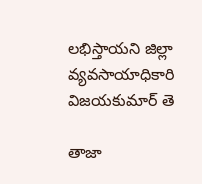లభిస్తాయని జిల్లా వ్యవసాయాధికారి విజయకుమార్‌ తె

తాజా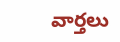వార్తలు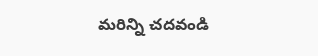మరిన్ని చదవండి